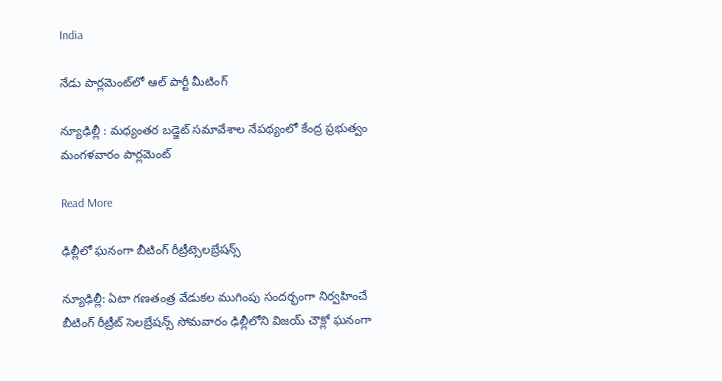India

నేడు పార్లమెంట్‌‌‌‌‌‌‌‌‌‌‌‌‌‌‌‌లో ఆల్ పార్టీ మీటింగ్

న్యూఢిల్లీ : మధ్యంతర బడ్జెట్ సమావేశాల నేపథ్యంలో కేంద్ర ప్రభుత్వం మంగళవారం పార్లమెంట్‌‌‌‌‌‌‌‌‌‌‌

Read More

ఢిల్లీలో ఘనంగా బీటింగ్ రీట్రీట్సెలబ్రేషన్స్

న్యూఢిల్లీ: ఏటా గణతంత్ర వేడుకల ముగింపు సందర్భంగా నిర్వహించే బీటింగ్ రీట్రీట్ సెలబ్రేషన్స్ సోమవారం ఢిల్లీలోని విజయ్ చౌక్లో ఘనంగా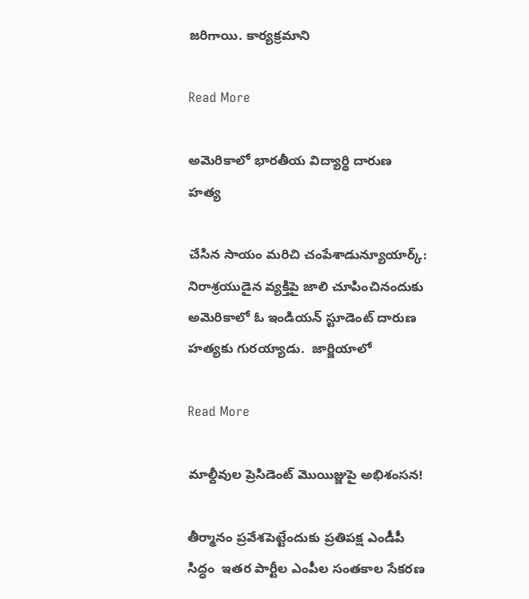జరిగాయి. కార్యక్రమాని

Read More

అమెరికాలో భారతీయ విద్యార్థి దారుణ హత్య

చేసిన సాయం మరిచి చంపేశాడున్యూయార్క్: నిరాశ్రయుడైన వ్యక్తిపై జాలి చూపించినందుకు అమెరికాలో ఓ ఇండియన్ స్టూడెంట్ దారుణ హత్యకు గురయ్యాడు.  జార్జియాలో

Read More

మాల్దీవుల ప్రెసిడెంట్ మొయిజ్జుపై అభిశంసన!

తీర్మానం ప్రవేశపెట్టేందుకు ప్రతిపక్ష ఎండీపీ సిద్ధం  ఇతర పార్టీల ఎంపీల సంతకాల సేకరణ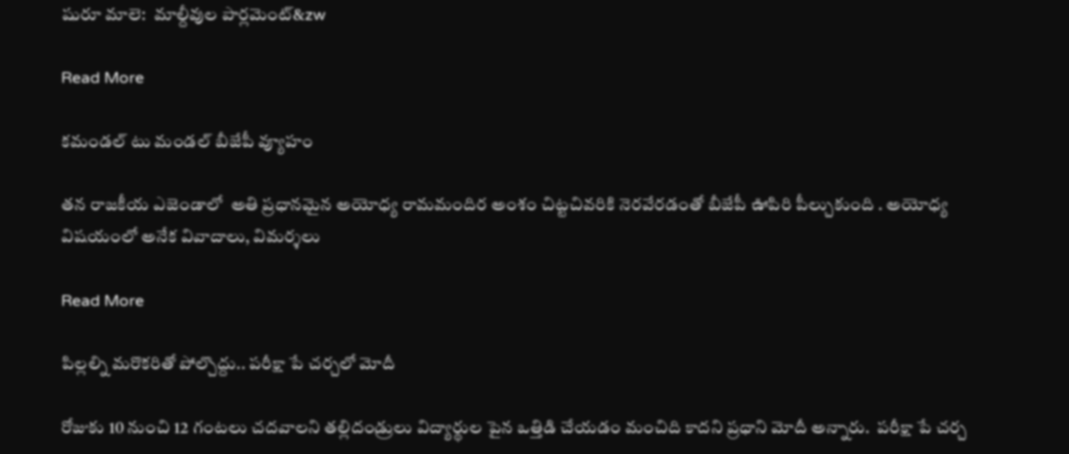షురూ మాలె:  మాల్దీవుల పార్లమెంట్‌‌&zw

Read More

కమండల్ టు మండల్ బీజేపీ వ్యూహం

తన రాజకీయ ఎజెండాలో  అతి ప్రధానమైన అయోధ్య రామమందిర అంశం చిట్టచివరికి నెరవేరడంతో బీజేపీ ఊపిరి పీల్చుకుంది . అయోధ్య విషయంలో అనేక వివాదాలు, విమర్శలు

Read More

పిల్లల్ని మరొకరితో పోల్చొద్దు.. పరీక్షా పే చర్చలో మోదీ

రోజుకు 10 నుంచి 12 గంటలు చదవాలని తల్లిదండ్రులు విద్యార్థుల పైన ఒత్తిడి చేయడం మంచిది కాదని ప్రధాని మోదీ అన్నారు.  పరీక్షా పే చర్చ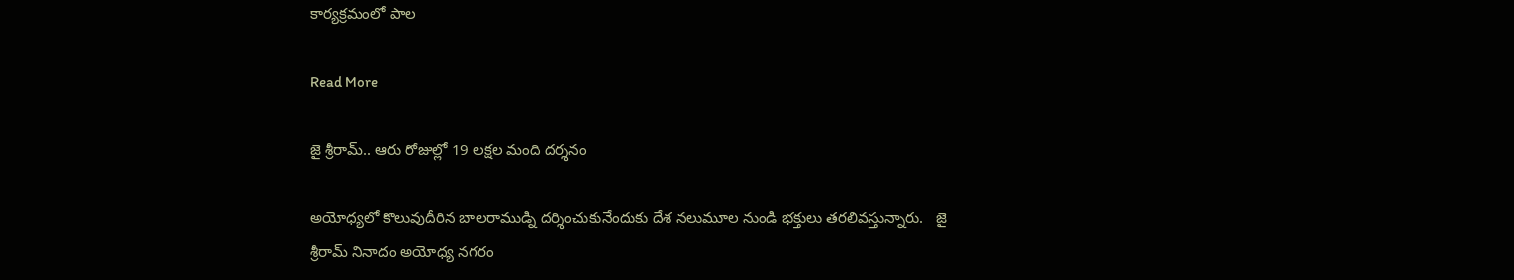కార్యక్రమంలో పాల

Read More

జై శ్రీరామ్.. ఆరు రోజుల్లో 19 లక్షల మంది దర్శనం

అయోధ్యలో కొలువుదీరిన బాలరాముడ్ని దర్శించుకునేందుకు దేశ నలుమూల నుండి భక్తులు తరలివస్తున్నారు.   జై శ్రీరామ్ నినాదం అయోధ్య నగరం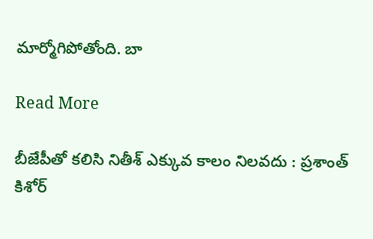మార్మోగిపోతోంది. బా

Read More

బీజేపీతో కలిసి నితీశ్ ఎక్కువ కాలం నిలవదు : ప్రశాంత్ కిశోర్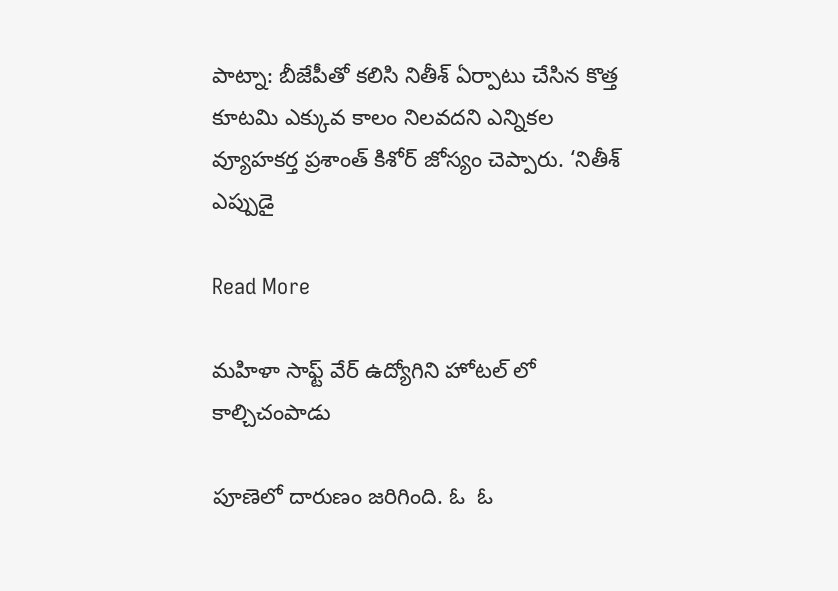పాట్నా: బీజేపీతో కలిసి నితీశ్ ఏర్పాటు చేసిన కొత్త కూటమి ఎక్కువ కాలం నిలవదని ఎన్నికల వ్యూహకర్త ప్రశాంత్ కిశోర్ జోస్యం చెప్పారు. ‘నితీశ్ ఎప్పుడై

Read More

మహిళా సాఫ్ట్ వేర్ ఉద్యోగిని హోటల్ లో కాల్చిచంపాడు

పూణెలో దారుణం జరిగింది. ఓ  ఓ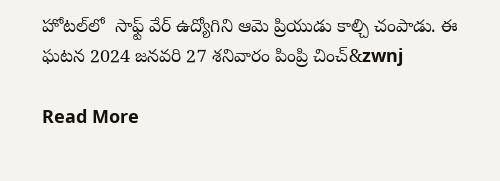హోటల్‌లో  సాఫ్ట్ వేర్ ఉద్యోగిని ఆమె ప్రియుడు కాల్చి చంపాడు. ఈ ఘటన 2024 జనవరి 27 శనివారం పింప్రి చించ్&zwnj

Read More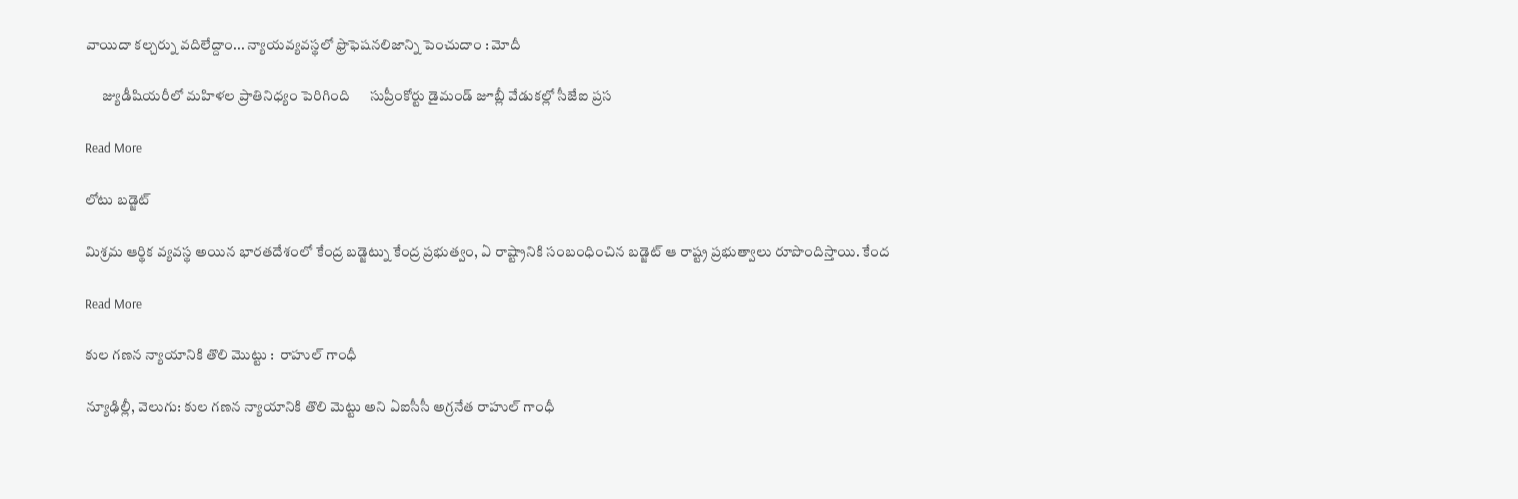వాయిదా కల్చర్ను వదిలేద్దాం... న్యాయవ్యవస్థలో ఫ్రొఫెషనలిజాన్ని పెంచుదాం : మోదీ

      జ్యుడీషియరీలో మహిళల ప్రాతినిధ్యం పెరిగింది      సుప్రీంకోర్టు డైమండ్ జూబ్లీ వేడుకల్లో సీజేఐ ప్రస

Read More

లోటు బడ్జెట్

మిశ్రమ ఆర్థిక వ్యవస్థ అయిన భారతదేశంలో కేంద్ర బడ్జెట్ను కేంద్ర ప్రభుత్వం, ఏ రాష్ట్రానికి సంబంధించిన బడ్జెట్ ఆ రాష్ట్ర ప్రభుత్వాలు రూపొందిస్తాయి. కేంద

Read More

కుల గణన న్యాయానికి తొలి మొట్టు :  రాహుల్ గాంధీ

న్యూఢిల్లీ, వెలుగు: కుల గణన న్యాయానికి తొలి మెట్టు అని ఏఐసీసీ అగ్రనేత రాహుల్ గాంధీ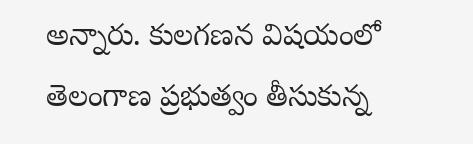అన్నారు. కులగణన విషయంలో తెలంగాణ ప్రభుత్వం తీసుకున్న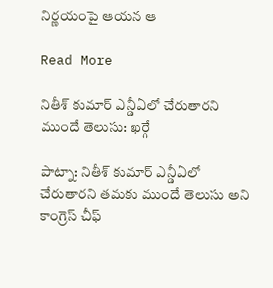నిర్ణయంపై ఆయన ఆ

Read More

నితీశ్ కుమార్ ఎన్డీఏలో చేరుతారని  ముందే తెలుసు: ఖర్గే

పాట్నా: నితీశ్ కుమార్ ఎన్డీఏలో చేరుతారని తమకు ముందే తెలుసు అని కాంగ్రెస్ చీఫ్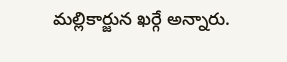మల్లికార్జున ఖర్గే అన్నారు.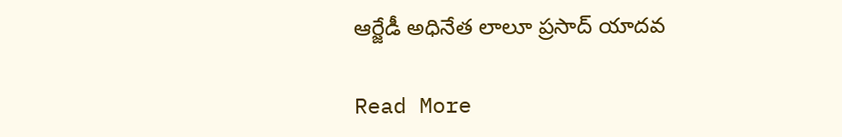ఆర్జేడీ అధినేత లాలూ ప్రసాద్‌‌ యాదవ

Read More